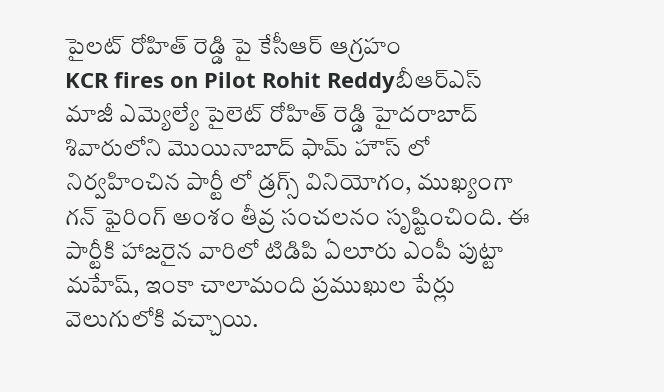పైలట్ రోహిత్ రెడ్డి పై కేసీఆర్ ఆగ్రహం
KCR fires on Pilot Rohit Reddyబీఆర్ఎస్ మాజీ ఎమ్యెల్యే పైలెట్ రోహిత్ రెడ్డి హైదరాబాద్ శివారులోని మొయినాబాద్ ఫామ్ హౌస్ లో నిర్వహించిన పార్టీ లో డ్రగ్స్ వినియోగం, ముఖ్యంగా గన్ ఫైరింగ్ అంశం తీవ్ర సంచలనం సృష్టించింది. ఈ పార్టీకి హాజరైన వారిలో టిడిపి ఏలూరు ఎంపీ పుట్టా మహేష్, ఇంకా చాలామంది ప్రముఖుల పేర్లు వెలుగులోకి వచ్చాయి.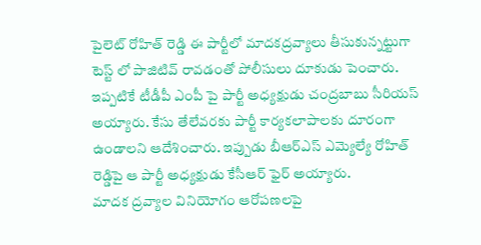పైలెట్ రోహిత్ రెడ్డి ఈ పార్టీలో మాదకద్రవ్యాలు తీసుకున్నట్టుగా టెస్ట్ లో పాజిటివ్ రావడంతో పోలీసులు దూకుడు పెంచారు. ఇప్పటికే టీడీపీ ఎంపీ పై పార్టీ అధ్యక్షుడు చంద్రబాబు సీరియస్ అయ్యారు. కేసు తేలేవరకు పార్టీ కార్యకలాపాలకు దూరంగా ఉండాలని ఆదేశించారు. ఇప్పుడు బీఆర్ఎస్ ఎమ్యెల్యే రోహిత్ రెడ్డిపై ఆ పార్టీ అధ్యక్షుడు కేసీఆర్ ఫైర్ అయ్యారు.
మాదక ద్రవ్యాల వినియోగం ఆరోపణలపై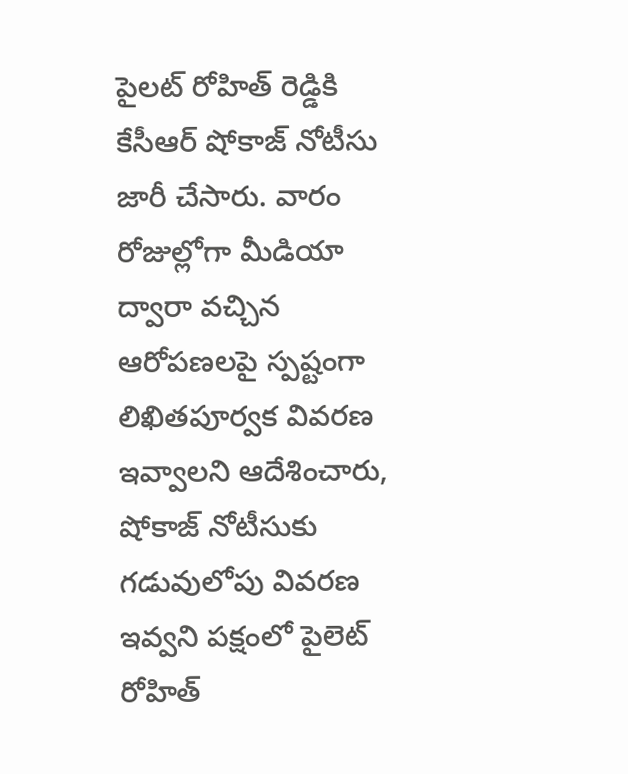పైలట్ రోహిత్ రెడ్డికి కేసీఆర్ షోకాజ్ నోటీసు జారీ చేసారు. వారం రోజుల్లోగా మీడియా ద్వారా వచ్చిన ఆరోపణలపై స్పష్టంగా లిఖితపూర్వక వివరణ ఇవ్వాలని ఆదేశించారు, షోకాజ్ నోటీసుకు గడువులోపు వివరణ ఇవ్వని పక్షంలో పైలెట్ రోహిత్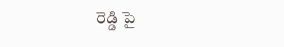రెడ్డి పై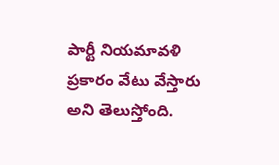పార్టీ నియమావళి ప్రకారం వేటు వేస్తారు అని తెలుస్తోంది.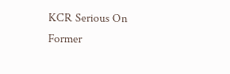KCR Serious On Former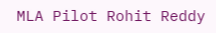MLA Pilot Rohit Reddy